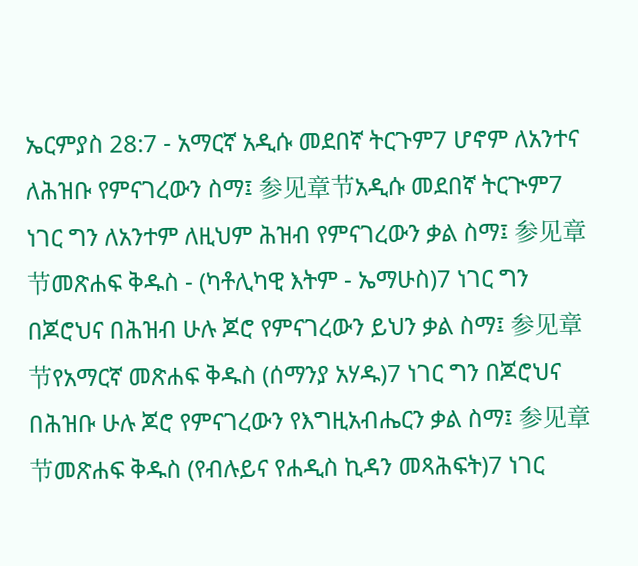ኤርምያስ 28:7 - አማርኛ አዲሱ መደበኛ ትርጉም7 ሆኖም ለአንተና ለሕዝቡ የምናገረውን ስማ፤ 参见章节አዲሱ መደበኛ ትርጒም7 ነገር ግን ለአንተም ለዚህም ሕዝብ የምናገረውን ቃል ስማ፤ 参见章节መጽሐፍ ቅዱስ - (ካቶሊካዊ እትም - ኤማሁስ)7 ነገር ግን በጆሮህና በሕዝብ ሁሉ ጆሮ የምናገረውን ይህን ቃል ስማ፤ 参见章节የአማርኛ መጽሐፍ ቅዱስ (ሰማንያ አሃዱ)7 ነገር ግን በጆሮህና በሕዝቡ ሁሉ ጆሮ የምናገረውን የእግዚአብሔርን ቃል ስማ፤ 参见章节መጽሐፍ ቅዱስ (የብሉይና የሐዲስ ኪዳን መጻሕፍት)7 ነገር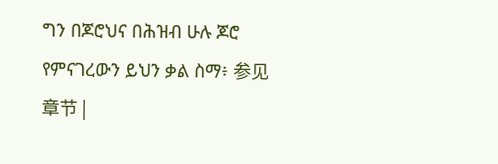ግን በጆሮህና በሕዝብ ሁሉ ጆሮ የምናገረውን ይህን ቃል ስማ፥ 参见章节 |